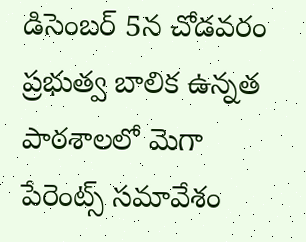డిసెంబర్ 5న చోడవరం ప్రభుత్వ బాలిక ఉన్నత పాఠశాలలో మెగా పేరెంట్స్ సమావేశం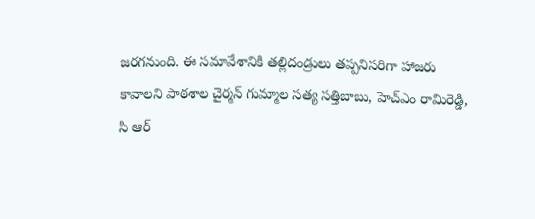జరగనుంది. ఈ సమావేశానికి తల్లిదండ్రులు తప్పనిసరిగా హాజరు కావాలని పాఠశాల చైర్మన్ గుమ్మాల సత్య సత్తిబాబు, హెచ్ఎం రామిరెడ్డి, సి ఆర్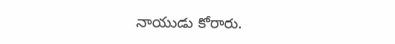నాయుడు కోరారు.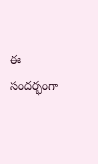ఈ సందర్భంగా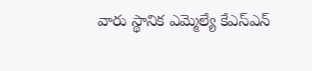వారు స్థానిక ఎమ్మెల్యే కేఎస్ఎన్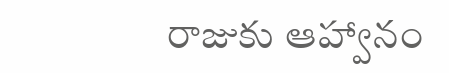రాజుకు ఆహ్వానం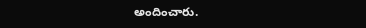అందించారు.